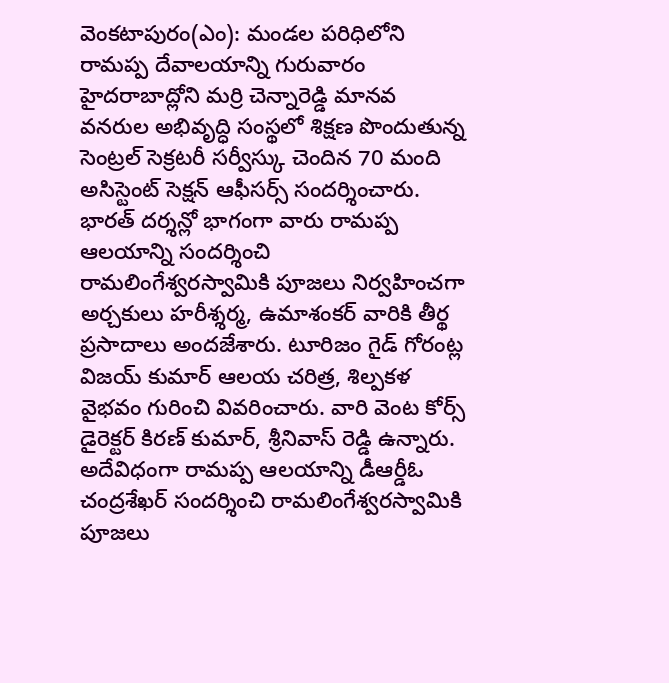వెంకటాపురం(ఎం): మండల పరిధిలోని రామప్ప దేవాలయాన్ని గురువారం హైదరాబాద్లోని మర్రి చెన్నారెడ్డి మానవ వనరుల అభివృద్ధి సంస్థలో శిక్షణ పొందుతున్న సెంట్రల్ సెక్రటరీ సర్వీస్కు చెందిన 70 మంది అసిస్టెంట్ సెక్షన్ ఆఫీసర్స్ సందర్శించారు. భారత్ దర్శన్లో భాగంగా వారు రామప్ప ఆలయాన్ని సందర్శించి రామలింగేశ్వరస్వామికి పూజలు నిర్వహించగా అర్చకులు హరీశ్శర్మ, ఉమాశంకర్ వారికి తీర్థ ప్రసాదాలు అందజేశారు. టూరిజం గైడ్ గోరంట్ల విజయ్ కుమార్ ఆలయ చరిత్ర, శిల్పకళ వైభవం గురించి వివరించారు. వారి వెంట కోర్స్ డైరెక్టర్ కిరణ్ కుమార్, శ్రీనివాస్ రెడ్డి ఉన్నారు. అదేవిధంగా రామప్ప ఆలయాన్ని డీఆర్డీఓ చంద్రశేఖర్ సందర్శించి రామలింగేశ్వరస్వామికి పూజలు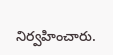నిర్వహించారు.